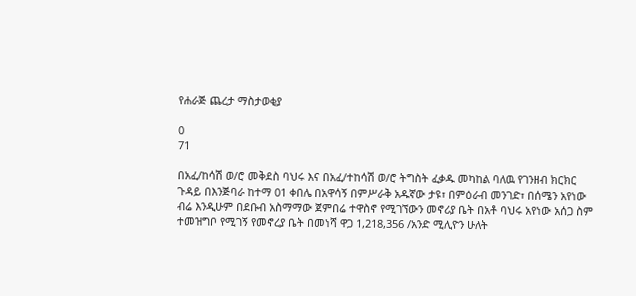የሐራጅ ጨረታ ማስታወቂያ

0
71

በአፈ/ከሳሽ ወ/ሮ መቅደስ ባህሩ እና በአፈ/ተከሳሽ ወ/ሮ ትግስት ፈቃዱ መካከል ባለዉ የገንዘብ ክርክር ጉዳይ በእንጅባራ ከተማ 01 ቀበሌ በአዋሳኝ በምሥራቅ አዱኛው ታዩ፣ በምዕራብ መንገድ፣ በሰሜን አየነው ብሬ እንዲሁም በደቡብ አስማማው ጀምበሬ ተዋስኖ የሚገኘውን መኖሪያ ቤት በአቶ ባህሩ አየነው አሰጋ ስም ተመዝግቦ የሚገኝ የመኖረያ ቤት በመነሻ ዋጋ 1,218,356 /አንድ ሚሊዮን ሁለት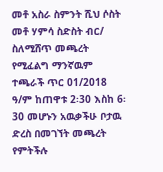መቶ አስራ ስምንት ሺህ ሶስት መቶ ሃምሳ ስድስት ብር/ ስለሚሸጥ መጫረት የሚፈልግ ማንኛዉም ተጫራች ጥር 01/2018 ዓ/ም ከጠዋቱ 2፡30 እስከ 6፡30 መሆኑን አዉቃችሁ ቦታዉ ድረስ በመገኘት መጫረት የምትችሉ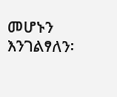መሆኑን እንገልፃለን፡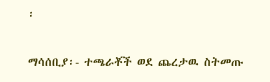፡

ማሳሰቢያ፡- ተጫራቾች ወደ ጨረታዉ ስትመጡ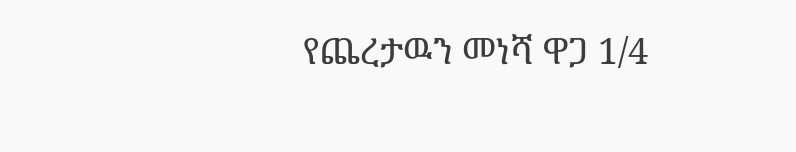የጨረታዉን መነሻ ዋጋ 1/4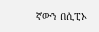ኛውን በሲፒኦ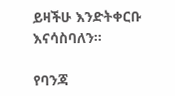ይዛችሁ እንድትቀርቡ እናሳስባለን፡፡

የባንጃ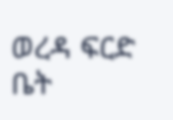ወረዳ ፍርድ ቤት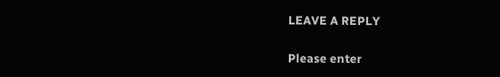LEAVE A REPLY

Please enter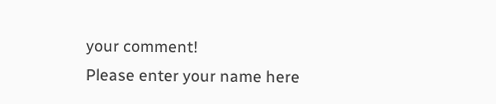your comment!
Please enter your name here